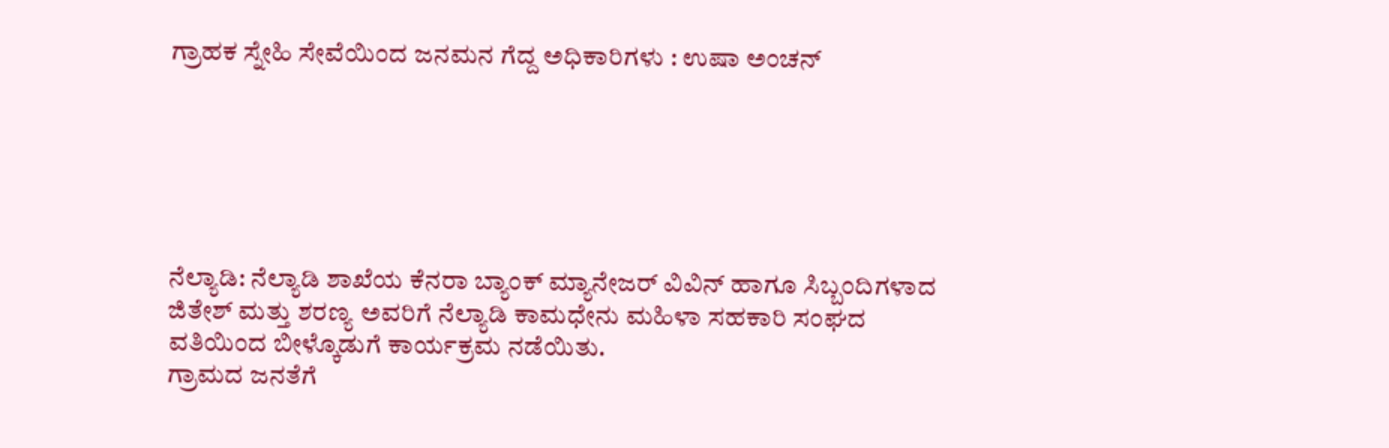ಗ್ರಾಹಕ ಸ್ನೇಹಿ ಸೇವೆಯಿಂದ ಜನಮನ ಗೆದ್ದ ಅಧಿಕಾರಿಗಳು : ಉಷಾ ಅಂಚನ್






ನೆಲ್ಯಾಡಿ: ನೆಲ್ಯಾಡಿ ಶಾಖೆಯ ಕೆನರಾ ಬ್ಯಾಂಕ್ ಮ್ಯಾನೇಜರ್ ವಿವಿನ್ ಹಾಗೂ ಸಿಬ್ಬಂದಿಗಳಾದ ಜಿತೇಶ್ ಮತ್ತು ಶರಣ್ಯ ಅವರಿಗೆ ನೆಲ್ಯಾಡಿ ಕಾಮಧೇನು ಮಹಿಳಾ ಸಹಕಾರಿ ಸಂಘದ ವತಿಯಿಂದ ಬೀಳ್ಕೊಡುಗೆ ಕಾರ್ಯಕ್ರಮ ನಡೆಯಿತು.
ಗ್ರಾಮದ ಜನತೆಗೆ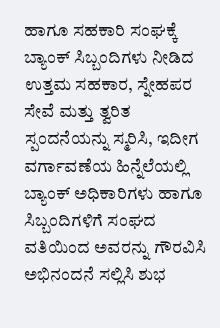ಹಾಗೂ ಸಹಕಾರಿ ಸಂಘಕ್ಕೆ ಬ್ಯಾಂಕ್ ಸಿಬ್ಬಂದಿಗಳು ನೀಡಿದ ಉತ್ತಮ ಸಹಕಾರ, ಸ್ನೇಹಪರ ಸೇವೆ ಮತ್ತು ತ್ವರಿತ ಸ್ಪಂದನೆಯನ್ನು ಸ್ಮರಿಸಿ, ಇದೀಗ ವರ್ಗಾವಣೆಯ ಹಿನ್ನೆಲೆಯಲ್ಲಿ ಬ್ಯಾಂಕ್ ಅಧಿಕಾರಿಗಳು ಹಾಗೂ ಸಿಬ್ಬಂದಿಗಳಿಗೆ ಸಂಘದ ವತಿಯಿಂದ ಅವರನ್ನು ಗೌರವಿಸಿ ಅಭಿನಂದನೆ ಸಲ್ಲಿಸಿ ಶುಭ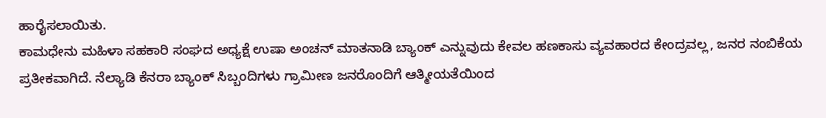ಹಾರೈಸಲಾಯಿತು.
ಕಾಮಧೇನು ಮಹಿಳಾ ಸಹಕಾರಿ ಸಂಘದ ಅಧ್ಯಕ್ಷೆ ಉಷಾ ಅಂಚನ್ ಮಾತನಾಡಿ ಬ್ಯಾಂಕ್ ಎನ್ನುವುದು ಕೇವಲ ಹಣಕಾಸು ವ್ಯವಹಾರದ ಕೇಂದ್ರವಲ್ಲ, ಜನರ ನಂಬಿಕೆಯ ಪ್ರತೀಕವಾಗಿದೆ. ನೆಲ್ಯಾಡಿ ಕೆನರಾ ಬ್ಯಾಂಕ್ ಸಿಬ್ಬಂದಿಗಳು ಗ್ರಾಮೀಣ ಜನರೊಂದಿಗೆ ಆತ್ಮೀಯತೆಯಿಂದ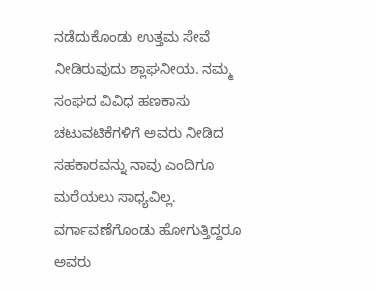ನಡೆದುಕೊಂಡು ಉತ್ತಮ ಸೇವೆ ನೀಡಿರುವುದು ಶ್ಲಾಘನೀಯ. ನಮ್ಮ ಸಂಘದ ವಿವಿಧ ಹಣಕಾಸು ಚಟುವಟಿಕೆಗಳಿಗೆ ಅವರು ನೀಡಿದ ಸಹಕಾರವನ್ನು ನಾವು ಎಂದಿಗೂ ಮರೆಯಲು ಸಾಧ್ಯವಿಲ್ಲ. ವರ್ಗಾವಣೆಗೊಂಡು ಹೋಗುತ್ತಿದ್ದರೂ ಅವರು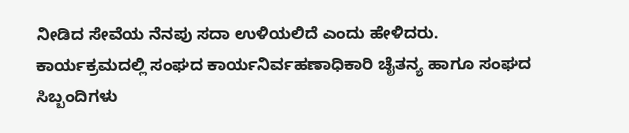ನೀಡಿದ ಸೇವೆಯ ನೆನಪು ಸದಾ ಉಳಿಯಲಿದೆ ಎಂದು ಹೇಳಿದರು.
ಕಾರ್ಯಕ್ರಮದಲ್ಲಿ ಸಂಘದ ಕಾರ್ಯನಿರ್ವಹಣಾಧಿಕಾರಿ ಚೈತನ್ಯ ಹಾಗೂ ಸಂಘದ ಸಿಬ್ಬಂದಿಗಳು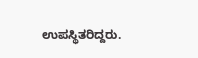ಉಪಸ್ಥಿತರಿದ್ದರು.